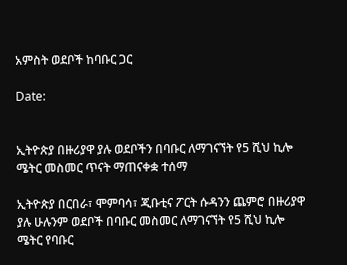አምስት ወደቦች ከባቡር ጋር

Date:


ኢትዮጵያ በዙሪያዋ ያሉ ወደቦችን በባቡር ለማገናኘት የ5 ሺህ ኪሎ ሜትር መስመር ጥናት ማጠናቀቋ ተሰማ

ኢትዮጵያ በርበራ፣ ሞምባሳ፣ ጂቡቲና ፖርት ሱዳንን ጨምሮ በዙሪያዋ ያሉ ሁሉንም ወደቦች በባቡር መስመር ለማገናኘት የ5 ሺህ ኪሎ ሜትር የባቡር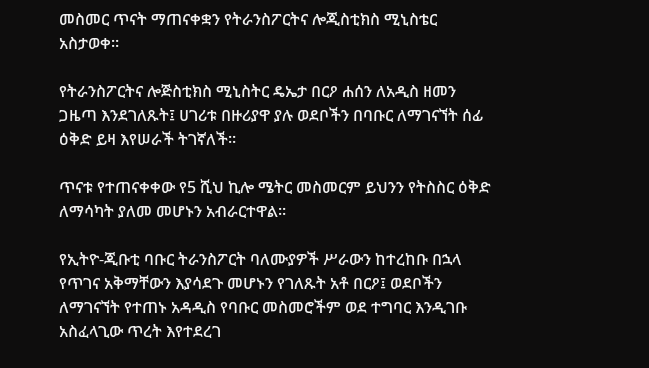መስመር ጥናት ማጠናቀቋን የትራንስፖርትና ሎጂስቲክስ ሚኒስቴር አስታወቀ።

የትራንስፖርትና ሎጅስቲክስ ሚኒስትር ዴኤታ በርዖ ሐሰን ለአዲስ ዘመን ጋዜጣ እንደገለጹት፤ ሀገሪቱ በዙሪያዋ ያሉ ወደቦችን በባቡር ለማገናኘት ሰፊ ዕቅድ ይዛ እየሠራች ትገኛለች።

ጥናቱ የተጠናቀቀው የ5 ሺህ ኪሎ ሜትር መስመርም ይህንን የትስስር ዕቅድ ለማሳካት ያለመ መሆኑን አብራርተዋል።

የኢትዮ-ጂቡቲ ባቡር ትራንስፖርት ባለሙያዎች ሥራውን ከተረከቡ በኋላ የጥገና አቅማቸውን እያሳደጉ መሆኑን የገለጹት አቶ በርዖ፤ ወደቦችን ለማገናኘት የተጠኑ አዳዲስ የባቡር መስመሮችም ወደ ተግባር እንዲገቡ አስፈላጊው ጥረት እየተደረገ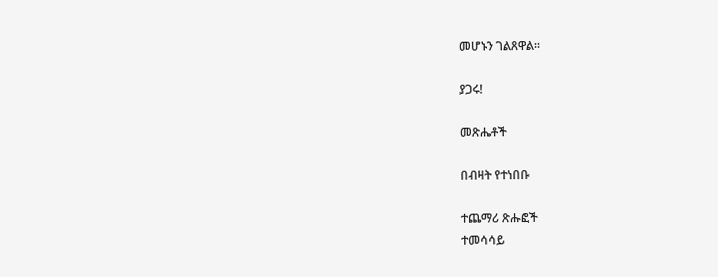መሆኑን ገልጸዋል።

ያጋሩ!

መጽሔቶች

በብዛት የተነበቡ

ተጨማሪ ጽሑፎች
ተመሳሳይ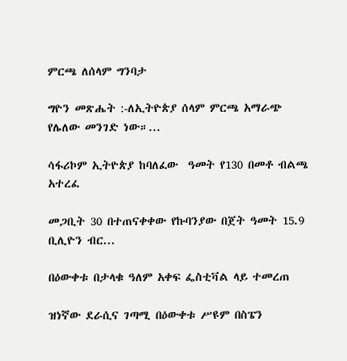ምርጫ ለሰላም ግንባታ

ግዮን መጽሔት :-ለኢትዮጵያ ሰላም ምርጫ አማራጭ የሌለው መንገድ ነው።...

ሳፋሪኮም ኢትዮጵያ ከባለፈው  ዓመት የ130 በመቶ ብልጫ  አተረፈ

መጋቢት 30 በተጠናቀቀው የኩባንያው በጀት ዓመት 15.9 ቢሊዮን ብር...

በዕውቀቱ በታላቁ ዓለም አቀፍ ፌስቲቫል ላይ ተመረጠ

ዝነኛው ደራሲና ገጣሚ በዕውቀቱ ሥዩም በስፔን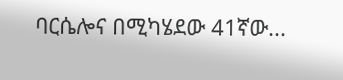ባርሴሎና በሚካሄደው 41ኛው...